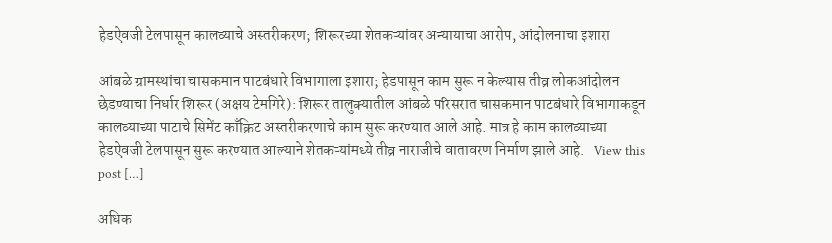हेडऐवजी टेलपासून कालव्याचे अस्तरीकरण; शिरूरच्या शेतकऱ्यांवर अन्यायाचा आरोप, आंदोलनाचा इशारा

आंबळे ग्रामस्थांचा चासकमान पाटबंधारे विभागाला इशारा; हेडपासून काम सुरू न केल्यास तीव्र लोकआंदोलन छेडण्याचा निर्धार शिरूर (अक्षय टेमगिरे): शिरूर तालुक्यातील आंबळे परिसरात चासकमान पाटबंधारे विभागाकडून कालव्याच्या पाटाचे सिमेंट काँक्रिट अस्तरीकरणाचे काम सुरू करण्यात आले आहे. मात्र हे काम कालव्याच्या हेडऐवजी टेलपासून सुरू करण्यात आल्याने शेतकऱ्यांमध्ये तीव्र नाराजीचे वातावरण निर्माण झाले आहे.   View this post […]

अधिक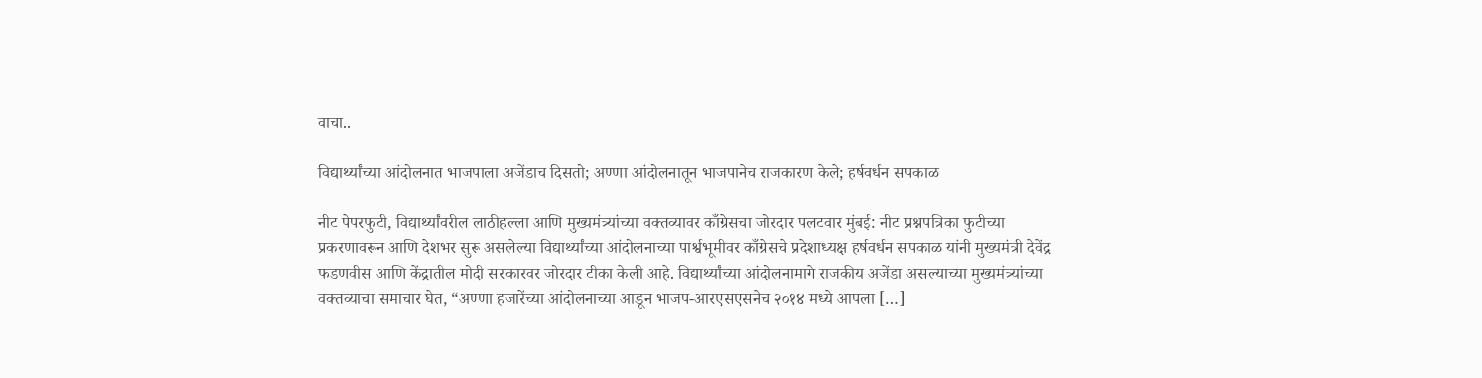वाचा..

विद्यार्थ्यांच्या आंदोलनात भाजपाला अजेंडाच दिसतो; अण्णा आंदोलनातून भाजपानेच राजकारण केले; हर्षवर्धन सपकाळ

नीट पेपरफुटी, विद्यार्थ्यांवरील लाठीहल्ला आणि मुख्यमंत्र्यांच्या वक्तव्यावर काँग्रेसचा जोरदार पलटवार मुंबई: नीट प्रश्नपत्रिका फुटीच्या प्रकरणावरून आणि देशभर सुरू असलेल्या विद्यार्थ्यांच्या आंदोलनाच्या पार्श्वभूमीवर काँग्रेसचे प्रदेशाध्यक्ष हर्षवर्धन सपकाळ यांनी मुख्यमंत्री देवेंद्र फडणवीस आणि केंद्रातील मोदी सरकारवर जोरदार टीका केली आहे. विद्यार्थ्यांच्या आंदोलनामागे राजकीय अजेंडा असल्याच्या मुख्यमंत्र्यांच्या वक्तव्याचा समाचार घेत, “अण्णा हजारेंच्या आंदोलनाच्या आडून भाजप-आरएसएसनेच २०१४ मध्ये आपला […]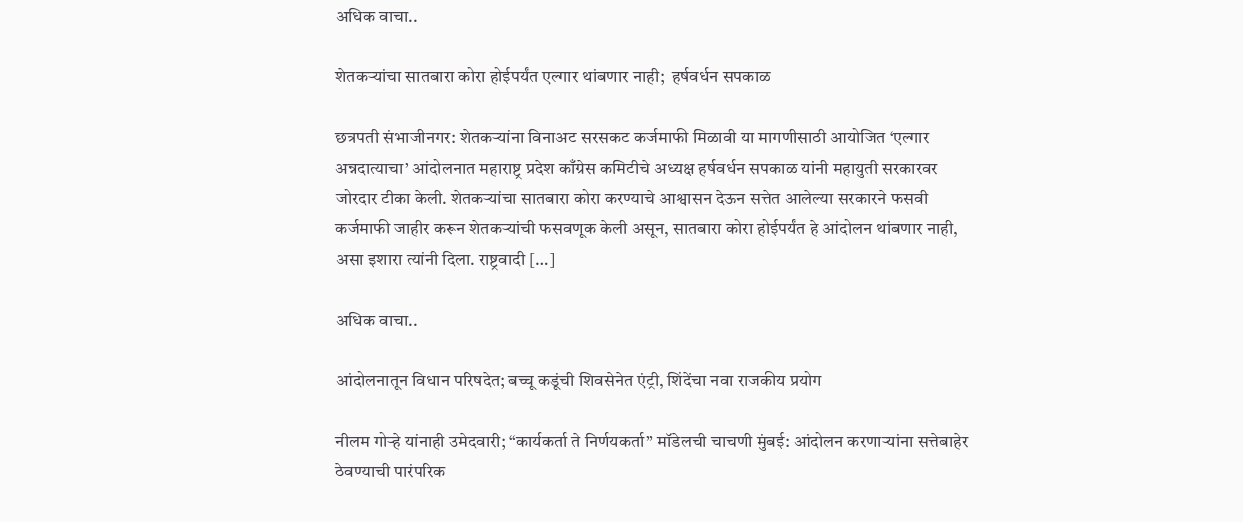अधिक वाचा..

शेतकऱ्यांचा सातबारा कोरा होईपर्यंत एल्गार थांबणार नाही;  हर्षवर्धन सपकाळ

छत्रपती संभाजीनगर: शेतकऱ्यांना विनाअट सरसकट कर्जमाफी मिळावी या मागणीसाठी आयोजित ‘एल्गार अन्नदात्याचा’ आंदोलनात महाराष्ट्र प्रदेश काँग्रेस कमिटीचे अध्यक्ष हर्षवर्धन सपकाळ यांनी महायुती सरकारवर जोरदार टीका केली. शेतकऱ्यांचा सातबारा कोरा करण्याचे आश्वासन देऊन सत्तेत आलेल्या सरकारने फसवी कर्जमाफी जाहीर करून शेतकऱ्यांची फसवणूक केली असून, सातबारा कोरा होईपर्यंत हे आंदोलन थांबणार नाही, असा इशारा त्यांनी दिला. राष्ट्रवादी […]

अधिक वाचा..

आंदोलनातून विधान परिषदेत; बच्चू कडूंची शिवसेनेत एंट्री, शिंदेंचा नवा राजकीय प्रयोग

नीलम गोऱ्हे यांनाही उमेदवारी; “कार्यकर्ता ते निर्णयकर्ता” मॉडेलची चाचणी मुंबई: आंदोलन करणाऱ्यांना सत्तेबाहेर ठेवण्याची पारंपरिक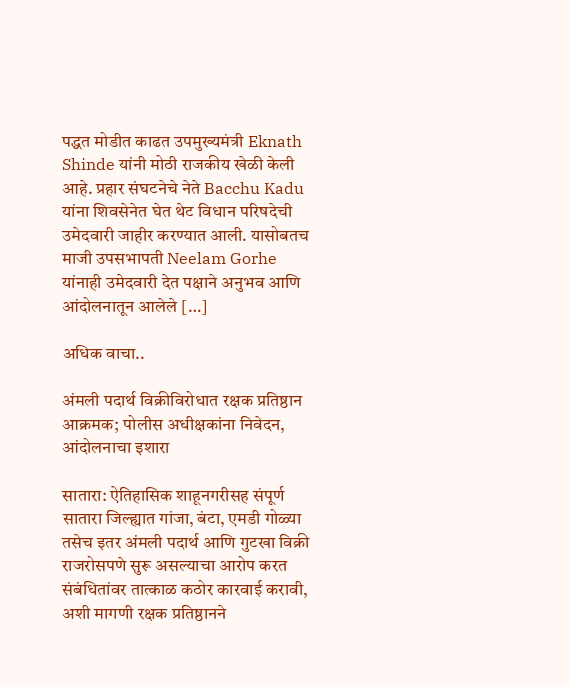पद्धत मोडीत काढत उपमुख्यमंत्री Eknath Shinde यांनी मोठी राजकीय खेळी केली आहे. प्रहार संघटनेचे नेते Bacchu Kadu यांना शिवसेनेत घेत थेट विधान परिषदेची उमेदवारी जाहीर करण्यात आली. यासोबतच माजी उपसभापती Neelam Gorhe यांनाही उमेदवारी देत पक्षाने अनुभव आणि आंदोलनातून आलेले […]

अधिक वाचा..

अंमली पदार्थ विक्रीविरोधात रक्षक प्रतिष्ठान आक्रमक; पोलीस अधीक्षकांना निवेदन, आंदोलनाचा इशारा

सातारा: ऐतिहासिक शाहूनगरीसह संपूर्ण सातारा जिल्ह्यात गांजा, बंटा, एमडी गोळ्या तसेच इतर अंमली पदार्थ आणि गुटखा विक्री राजरोसपणे सुरू असल्याचा आरोप करत संबंधितांवर तात्काळ कठोर कारवाई करावी, अशी मागणी रक्षक प्रतिष्ठानने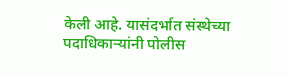केली आहे. यासंदर्भात संस्थेच्या पदाधिकाऱ्यांनी पोलीस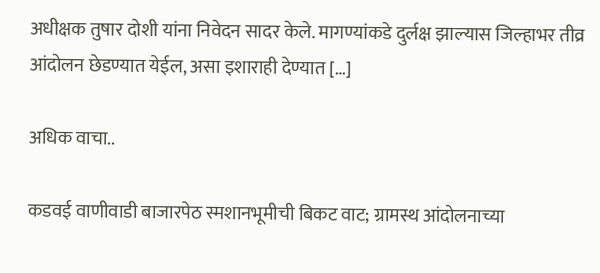अधीक्षक तुषार दोशी यांना निवेदन सादर केले. मागण्यांकडे दुर्लक्ष झाल्यास जिल्हाभर तीव्र आंदोलन छेडण्यात येईल, असा इशाराही देण्यात […]

अधिक वाचा..

कडवई वाणीवाडी बाजारपेठ स्मशानभूमीची बिकट वाट; ग्रामस्थ आंदोलनाच्या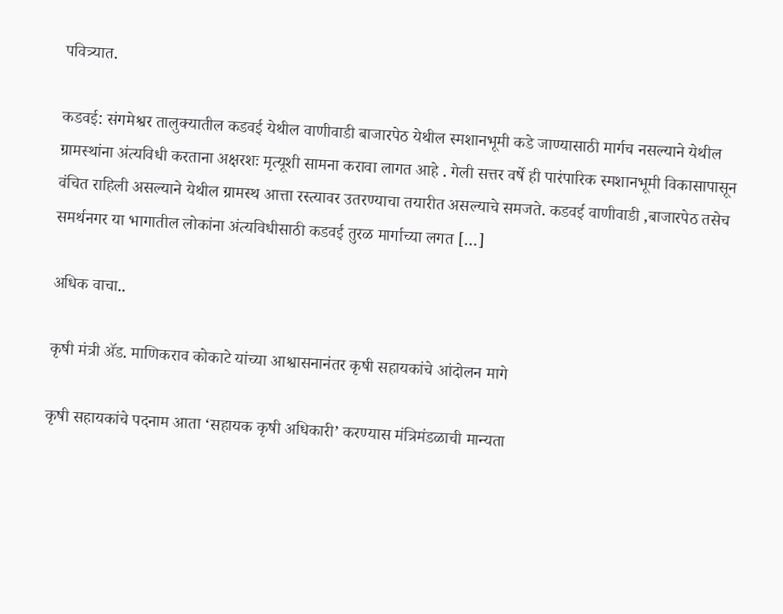पवित्र्यात.

कडवई: संगमेश्वर तालुक्यातील कडवई येथील वाणीवाडी बाजारपेठ येथील स्मशानभूमी कडे जाण्यासाठी मार्गच नसल्याने येथील ग्रामस्थांना अंत्यविधी करताना अक्षरशः मृत्यूशी सामना करावा लागत आहे . गेली सत्तर वर्षे ही पारंपारिक स्मशानभूमी विकासापासून वंचित राहिली असल्याने येथील ग्रामस्थ आत्ता रस्त्यावर उतरण्याचा तयारीत असल्याचे समजते. कडवई वाणीवाडी ,बाजारपेठ तसेच समर्थनगर या भागातील लोकांना अंत्यविधीसाठी कडवई तुरळ मार्गाच्या लगत […]

अधिक वाचा..

कृषी मंत्री ॲड. माणिकराव कोकाटे यांच्या आश्वासनानंतर कृषी सहायकांचे आंदोलन मागे

कृषी सहायकांचे पदनाम आता ‘सहायक कृषी अधिकारी’ करण्यास मंत्रिमंडळाची मान्यता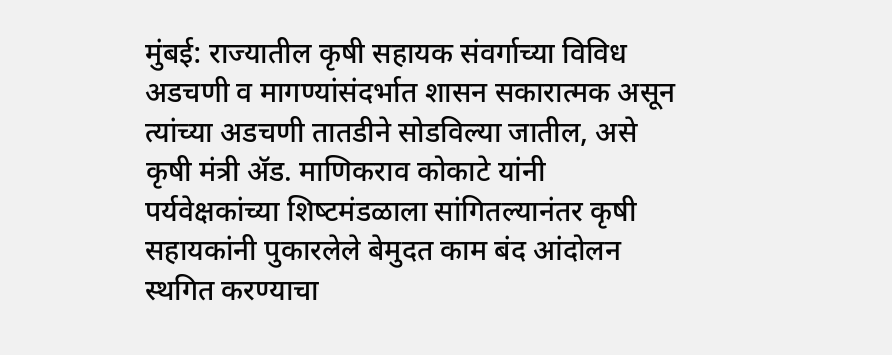मुंबई: राज्यातील कृषी सहायक संवर्गाच्या विविध अडचणी व मागण्यांसंदर्भात शासन सकारात्मक असून त्यांच्या अडचणी तातडीने सोडविल्या जातील, असे कृषी मंत्री ॲड. माणिकराव कोकाटे यांनी पर्यवेक्षकांच्या शिष्‍टमंडळाला सांगितल्यानंतर कृषी सहायकांनी पुकारलेले बेमुदत काम बंद आंदोलन स्थगित करण्याचा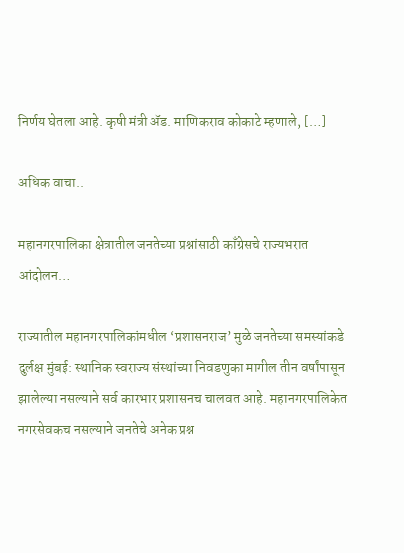निर्णय घेतला आहे. कृषी मंत्री ॲड. माणिकराव कोकाटे म्हणाले, […]

अधिक वाचा..

महानगरपालिका क्षेत्रातील जनतेच्या प्रश्नांसाठी काँग्रेसचे राज्यभरात आंदोलन…

राज्यातील महानगरपालिकांमधील ‘प्रशासनराज’ मुळे जनतेच्या समस्यांकडे दुर्लक्ष मुंबई: स्थानिक स्वराज्य संस्थांच्या निवडणुका मागील तीन वर्षांपासून झालेल्या नसल्याने सर्व कारभार प्रशासनच चालवत आहे. महानगरपालिकेत नगरसेवकच नसल्याने जनतेचे अनेक प्रश्न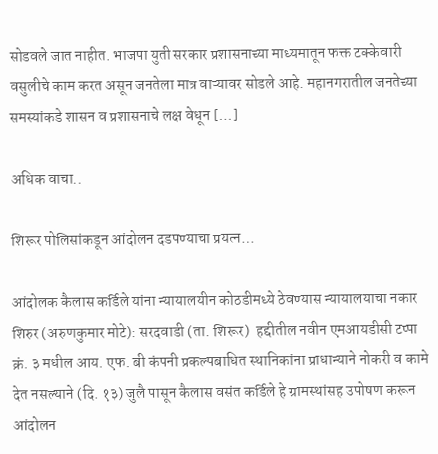सोडवले जात नाहीत. भाजपा युती सरकार प्रशासनाच्या माध्यमातून फक्त टक्केवारी वसुलीचे काम करत असून जनतेला मात्र वाऱ्यावर सोडले आहे. महानगरातील जनतेच्या समस्यांकडे शासन व प्रशासनाचे लक्ष वेधून […]

अधिक वाचा..

शिरूर पोलिसांकडून आंदोलन दडपण्याचा प्रयत्न…

आंदोलक कैलास कर्डिले यांना न्यायालयीन कोठडीमध्ये ठेवण्यास न्यायालयाचा नकार शिरुर (अरुणकुमार मोटे): सरदवाडी (ता. शिरूर)  हद्दीतील नवीन एमआयडीसी टप्पा क्रं. ३ मधील आय. एफ. बी कंपनी प्रकल्पबाधित स्थानिकांना प्राधान्याने नोकरी व कामे देत नसल्याने (दि. १३) जुलै पासून कैलास वसंत कर्डिले हे ग्रामस्थांसह उपोषण करून आंदोलन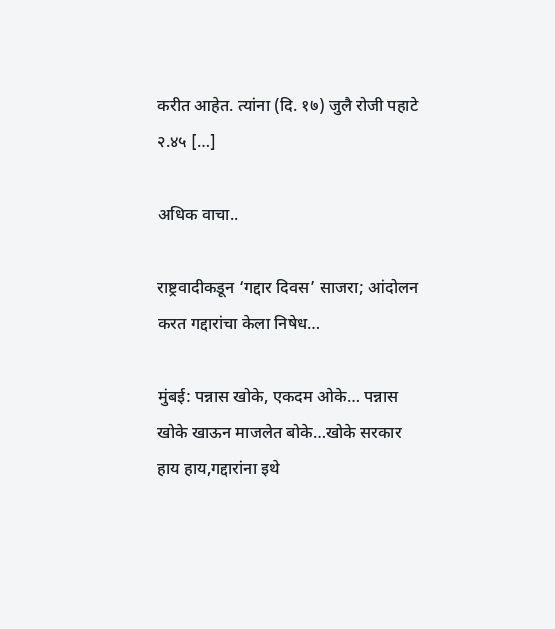करीत आहेत. त्यांना (दि. १७) जुलै रोजी पहाटे २.४५ […]

अधिक वाचा..

राष्ट्रवादीकडून ‘गद्दार दिवस’ साजरा; आंदोलन करत गद्दारांचा केला निषेध…

मुंबई: पन्नास खोके, एकदम ओके… पन्नास खोके खाऊन माजलेत बोके…खोके सरकार हाय हाय,गद्दारांना इथे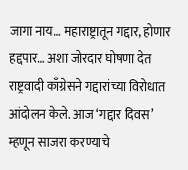जागा नाय… महाराष्ट्रातून गद्दार, होणार हद्दपार… अशा जोरदार घोषणा देत राष्ट्रवादी काँग्रेसने गद्दारांच्या विरोधात आंदोलन केले. आज ‘गद्दार दिवस’ म्हणून साजरा करण्याचे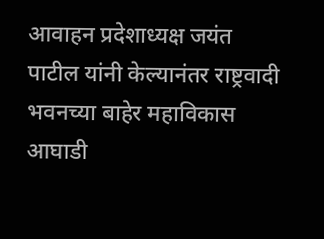आवाहन प्रदेशाध्यक्ष जयंत पाटील यांनी केल्यानंतर राष्ट्रवादी भवनच्या बाहेर महाविकास आघाडी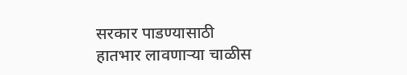सरकार पाडण्यासाठी हातभार लावणार्‍या चाळीस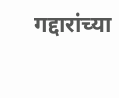गद्दारांच्या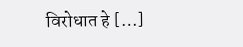विरोधात हे […]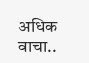अधिक वाचा..